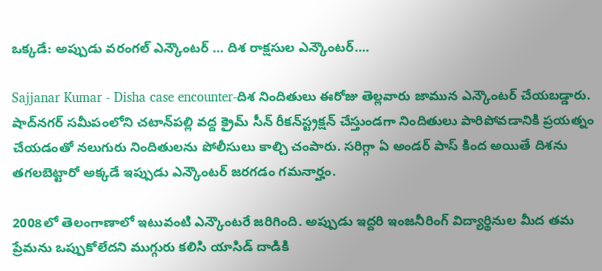ఒక్కడే: అప్పుడు వరంగల్ ఎన్కౌంటర్ … దిశ రాక్షసుల ఎన్కౌంటర్….

Sajjanar Kumar - Disha case encounter-దిశ నిందితులు ఈరోజు తెల్లవారు జామున ఎన్కౌంటర్ చేయబడ్డారు. షాద్‌నగర్‌ సమీపంలోని చటాన్‌పల్లి వద్ద క్రైమ్‌ సీన్‌ రీకన్‌స్ట్రక్షన్‌ చేస్తుండగా నిందితులు పారిపోవడానికి ప్రయత్నం చేయడంతో నలుగురు నిందితులను పోలీసులు కాల్చి చంపారు. సరిగ్గా ఏ అండర్ పాస్ కింద అయితే దిశను తగలబెట్టారో అక్కడే ఇప్పుడు ఎన్కౌంటర్ జరగడం గమనార్హం.

2008లో తెలంగాణాలో ఇటువంటి ఎన్కౌంటరే జరిగింది. అప్పుడు ఇద్దరి ఇంజనీరింగ్ విద్యార్థినుల మీద తమ ప్రేమను ఒప్పుకోలేదని ముగ్గురు కలిసి యాసిడ్ దాడికి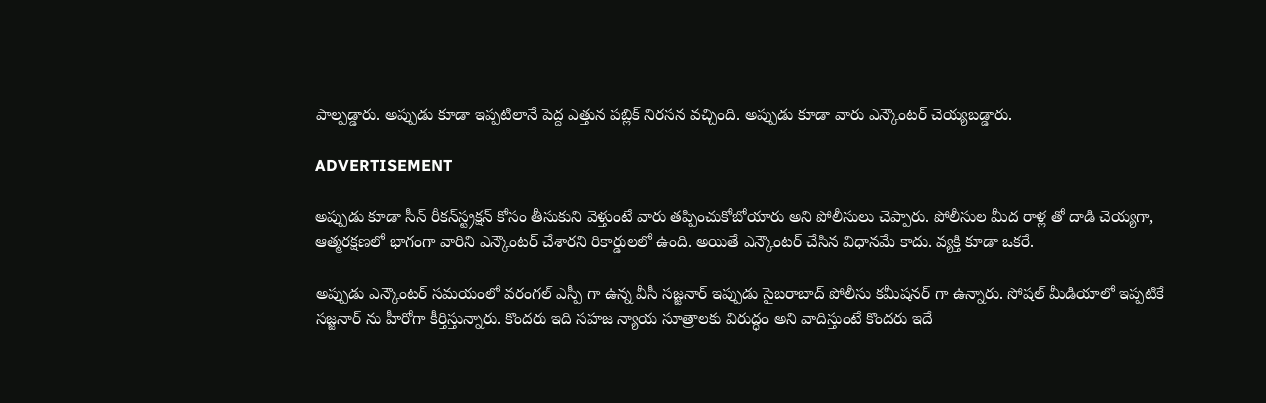పాల్పడ్డారు. అప్పుడు కూడా ఇప్పటిలానే పెద్ద ఎత్తున పబ్లిక్ నిరసన వచ్చింది. అప్పుడు కూడా వారు ఎన్కౌంటర్ చెయ్యబడ్డారు.

ADVERTISEMENT

అప్పుడు కూడా సీన్ రీకన్‌స్ట్రక్షన్‌ కోసం తీసుకుని వెళ్తుంటే వారు తప్పించుకోబోయారు అని పోలీసులు చెప్పారు. పోలీసుల మీద రాళ్ల తో దాడి చెయ్యగా, ఆత్మరక్షణలో భాగంగా వారిని ఎన్కౌంటర్ చేశారని రికార్డులలో ఉంది. అయితే ఎన్కౌంటర్ చేసిన విధానమే కాదు. వ్యక్తి కూడా ఒకరే.

అప్పుడు ఎన్కౌంటర్ సమయంలో వరంగల్ ఎస్పీ గా ఉన్న వీసీ సజ్జనార్ ఇప్పుడు సైబరాబాద్ పోలీసు కమీషనర్ గా ఉన్నారు. సోషల్ మీడియాలో ఇప్పటికే సజ్జనార్ ను హీరోగా కీర్తిస్తున్నారు. కొందరు ఇది సహజ న్యాయ సూత్రాలకు విరుద్ధం అని వాదిస్తుంటే కొందరు ఇదే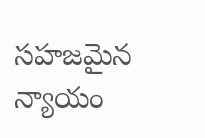సహజమైన న్యాయం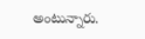అంటున్నారు.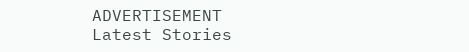ADVERTISEMENT
Latest Stories